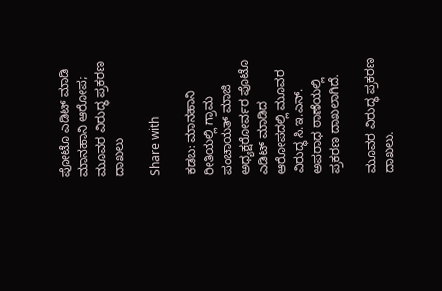ಪೋಟೊ ಎಡಿಟ್ ಮಾಡಿ ಮಾನಹಾನಿ ಆರೋಪ; ಮೂವರ ವಿರುದ್ಧ ಪ್ರಕರಣ ದಾಖಲು

Share with

ಕಡಬ: ಮಾನಹಾನಿ ರೀತಿಯಲ್ಲಿ ಗ್ರಾಮ ಪಂಚಾಯತ್ ಮಾಜಿ ಅಧ್ಯಕ್ಷರೋರ್ವರ ಪೊಟೊ ಎಡಿಟ್ ಮಾಡಿದ ಆರೋಪದಲ್ಲಿ ಮೂವರ ವಿರುದ್ಧ ಸಿ.ಇ.ಎನ್‌. ಅಪರಾಧ ಠಾಣೆಯಲ್ಲಿ ಪ್ರಕರಣ ದಾಖಲಾಗಿದೆ.

ಮೂವರ ವಿರುದ್ಧ ಪ್ರಕರಣ ದಾಖಲು.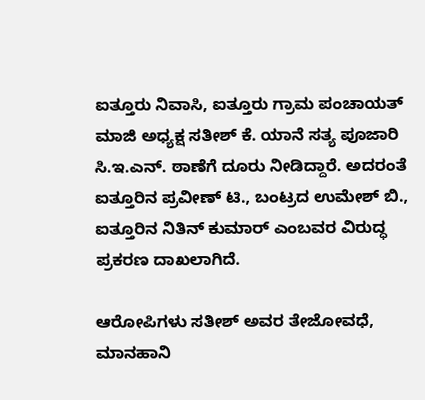ಐತ್ತೂರು ನಿವಾಸಿ, ಐತ್ತೂರು ಗ್ರಾಮ ಪಂಚಾಯತ್ ಮಾಜಿ ಅಧ್ಯಕ್ಷ ಸತೀಶ್ ಕೆ. ಯಾನೆ ಸತ್ಯ ಪೂಜಾರಿ ಸಿ.ಇ.ಎನ್. ಠಾಣೆಗೆ ದೂರು ನೀಡಿದ್ದಾರೆ. ಅದರಂತೆ ಐತ್ತೂರಿನ ಪ್ರವೀಣ್ ಟಿ., ಬಂಟ್ರದ ಉಮೇಶ್ ಬಿ., ಐತ್ತೂರಿನ ನಿತಿನ್ ಕುಮಾರ್ ಎಂಬವರ ವಿರುದ್ಧ ಪ್ರಕರಣ ದಾಖಲಾಗಿದೆ.

ಆರೋಪಿಗಳು ಸತೀಶ್ ಅವರ ತೇಜೋವಧೆ, ಮಾನಹಾನಿ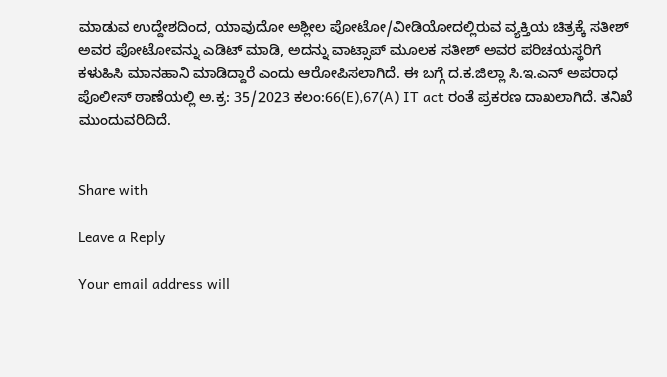ಮಾಡುವ ಉದ್ದೇಶದಿಂದ, ಯಾವುದೋ ಅಶ್ಲೀಲ ಪೋಟೋ/ವೀಡಿಯೋದಲ್ಲಿರುವ ವ್ಯಕ್ತಿಯ ಚಿತ್ರಕ್ಕೆ ಸತೀಶ್ ಅವರ ಪೋಟೋವನ್ನು ಎಡಿಟ್ ಮಾಡಿ, ಅದನ್ನು ವಾಟ್ಸಾಪ್ ಮೂಲಕ‌ ಸತೀಶ್ ಅವರ ಪರಿಚಯಸ್ಥರಿಗೆ ಕಳುಹಿಸಿ ಮಾನಹಾನಿ ಮಾಡಿದ್ದಾರೆ ಎಂದು ಆರೋಪಿಸಲಾಗಿದೆ. ಈ ಬಗ್ಗೆ ದ.ಕ.ಜಿಲ್ಲಾ ಸಿ.ಇ.ಎನ್ ಅಪರಾಧ ಪೊಲೀಸ್ ಠಾಣೆಯಲ್ಲಿ ಅ.ಕ್ರ: 35/2023 ಕಲಂ:66(E),67(A) IT act ರಂತೆ ಪ್ರಕರಣ ದಾಖಲಾಗಿದೆ. ತನಿಖೆ ಮುಂದುವರಿದಿದೆ.


Share with

Leave a Reply

Your email address will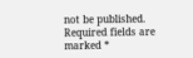not be published. Required fields are marked *